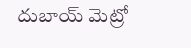దుబాయ్ మెట్రో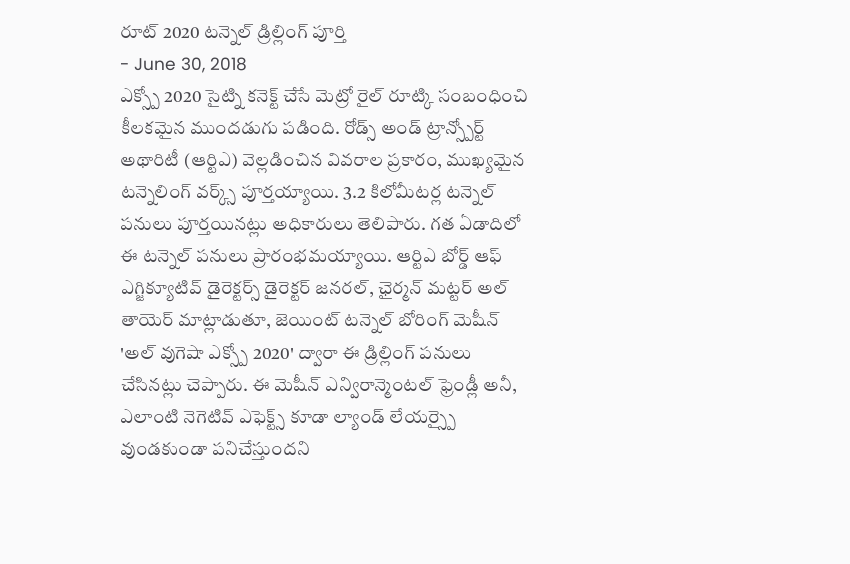రూట్ 2020 టన్నెల్ డ్రిల్లింగ్ పూర్తి
- June 30, 2018
ఎక్స్పో 2020 సైట్ని కనెక్ట్ చేసే మెట్రో రైల్ రూట్కి సంబంధించి కీలకమైన ముందడుగు పడింది. రోడ్స్ అండ్ ట్రాన్స్పోర్ట్ అథారిటీ (ఆర్టిఎ) వెల్లడించిన వివరాల ప్రకారం, ముఖ్యమైన టన్నెలింగ్ వర్క్స్ పూర్తయ్యాయి. 3.2 కిలోమీటర్ల టన్నెల్ పనులు పూర్తయినట్లు అధికారులు తెలిపారు. గత ఏడాదిలో ఈ టన్నెల్ పనులు ప్రారంభమయ్యాయి. ఆర్టిఎ బోర్డ్ ఆఫ్ ఎగ్జిక్యూటివ్ డైరెక్టర్స్ డైరెక్టర్ జనరల్, ఛైర్మన్ మట్టర్ అల్ తాయెర్ మాట్లాడుతూ, జెయింట్ టన్నెల్ బోరింగ్ మెషీన్ 'అల్ వుగెషా ఎక్స్పో 2020' ద్వారా ఈ డ్రిల్లింగ్ పనులు చేసినట్లు చెప్పారు. ఈ మెషీన్ ఎన్విరాన్మెంటల్ ఫ్రెండ్లీ అనీ, ఎలాంటి నెగెటివ్ ఎఫెక్ట్స్ కూడా ల్యాండ్ లేయర్స్పై వుండకుండా పనిచేస్తుందని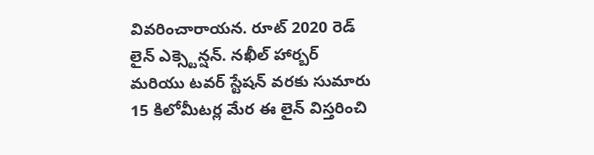వివరించారాయన. రూట్ 2020 రెడ్ లైన్ ఎక్స్టెన్షన్. నఖీల్ హార్బర్ మరియు టవర్ స్టేషన్ వరకు సుమారు 15 కిలోమీటర్ల మేర ఈ లైన్ విస్తరించి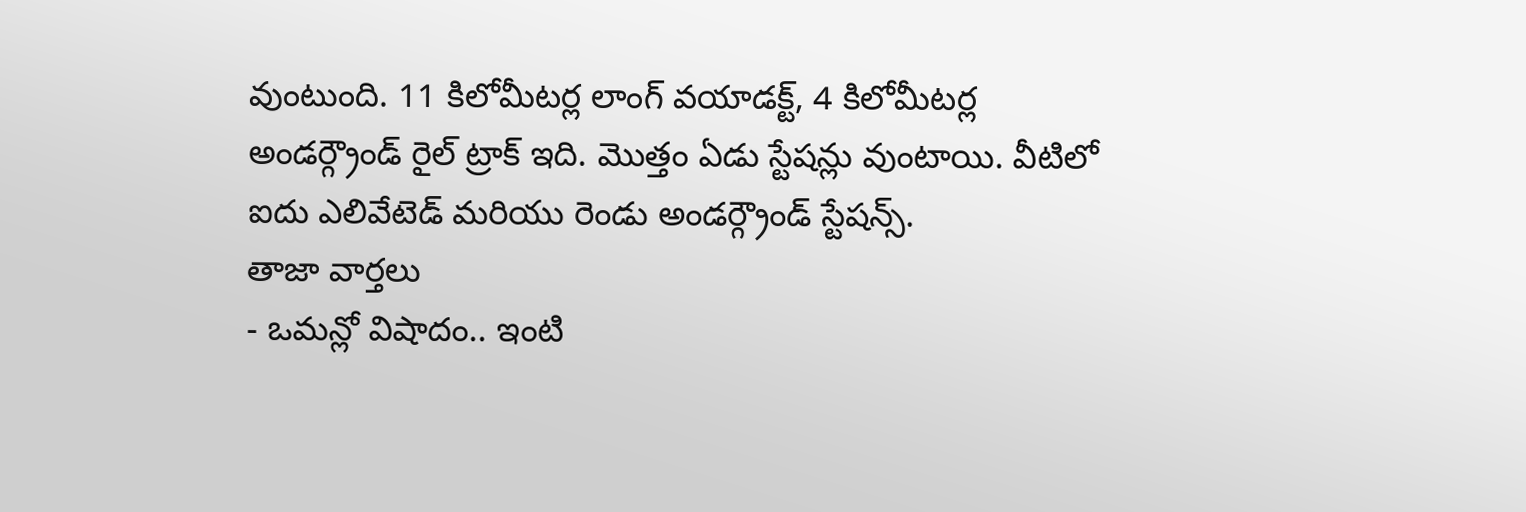వుంటుంది. 11 కిలోమీటర్ల లాంగ్ వయాడక్ట్, 4 కిలోమీటర్ల అండర్గ్రౌండ్ రైల్ ట్రాక్ ఇది. మొత్తం ఏడు స్టేషన్లు వుంటాయి. వీటిలో ఐదు ఎలివేటెడ్ మరియు రెండు అండర్గ్రౌండ్ స్టేషన్స్.
తాజా వార్తలు
- ఒమన్లో విషాదం.. ఇంటి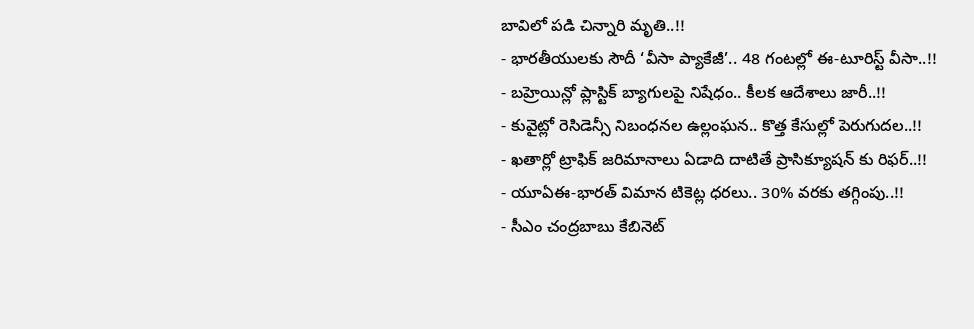బావిలో పడి చిన్నారి మృతి..!!
- భారతీయులకు సౌదీ ‘వీసా ప్యాకేజీ’.. 48 గంటల్లో ఈ-టూరిస్ట్ వీసా..!!
- బహ్రెయిన్లో ప్లాస్టిక్ బ్యాగులపై నిషేధం.. కీలక ఆదేశాలు జారీ..!!
- కువైట్లో రెసిడెన్సీ నిబంధనల ఉల్లంఘన.. కొత్త కేసుల్లో పెరుగుదల..!!
- ఖతార్లో ట్రాఫిక్ జరిమానాలు ఏడాది దాటితే ప్రాసిక్యూషన్ కు రిఫర్..!!
- యూఏఈ-భారత్ విమాన టికెట్ల ధరలు.. 30% వరకు తగ్గింపు..!!
- సీఎం చంద్రబాబు కేబినెట్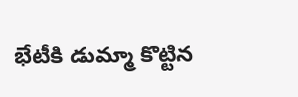భేటీకి డుమ్మా కొట్టిన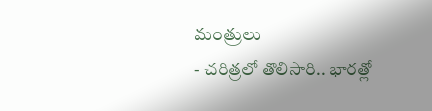మంత్రులు
- చరిత్రలో తొలిసారి.. భారత్లో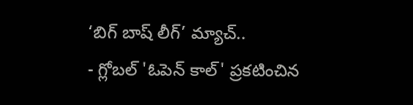‘బిగ్ బాష్ లీగ్’ మ్యాచ్..
- గ్లోబల్ 'ఓపెన్ కాల్' ప్రకటించిన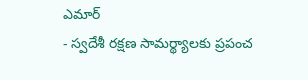ఎమార్
- స్వదేశీ రక్షణ సామర్థ్యాలకు ప్రపంచ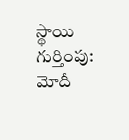స్థాయి గుర్తింపు: మోదీ